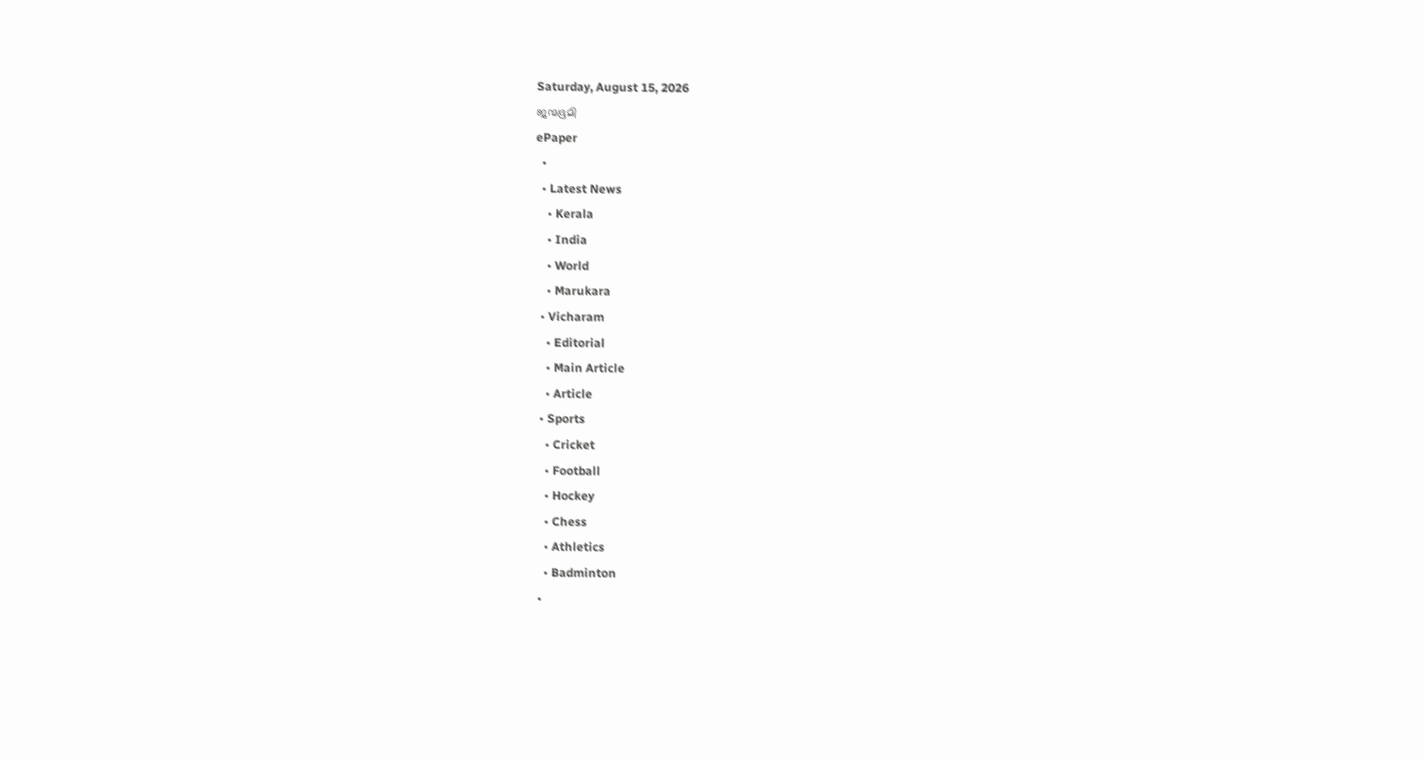Saturday, August 15, 2026
ജന്മഭൂമി
ePaper
  •
  • Latest News
    • Kerala
    • India
    • World
    • Marukara
  • Vicharam
    • Editorial
    • Main Article
    • Article
  • Sports
    • Cricket
    • Football
    • Hockey
    • Chess
    • Athletics
    • Badminton
  •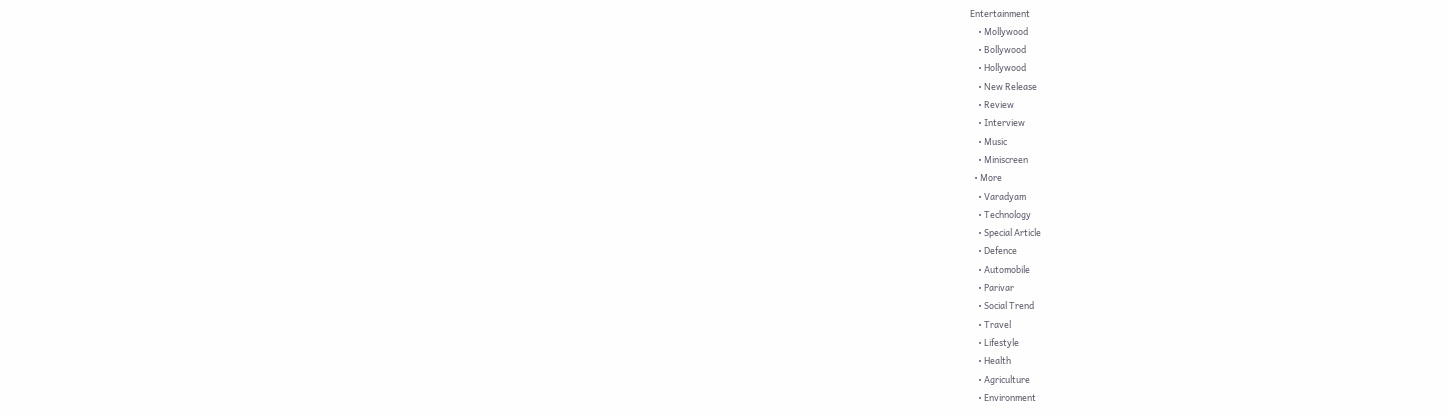Entertainment
    • Mollywood
    • Bollywood
    • Hollywood
    • New Release
    • Review
    • Interview
    • Music
    • Miniscreen
  • More
    • Varadyam
    • Technology
    • Special Article
    • Defence
    • Automobile
    • Parivar
    • Social Trend
    • Travel
    • Lifestyle
    • Health
    • Agriculture
    • Environment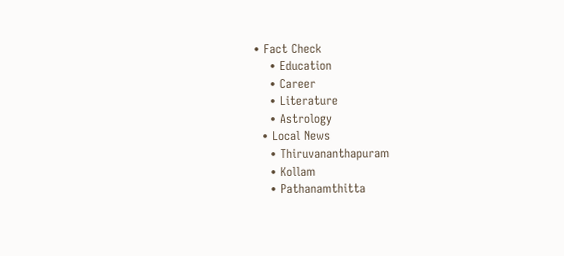• Fact Check
    • Education
    • Career
    • Literature
    • Astrology
  • Local News
    • Thiruvananthapuram
    • Kollam
    • Pathanamthitta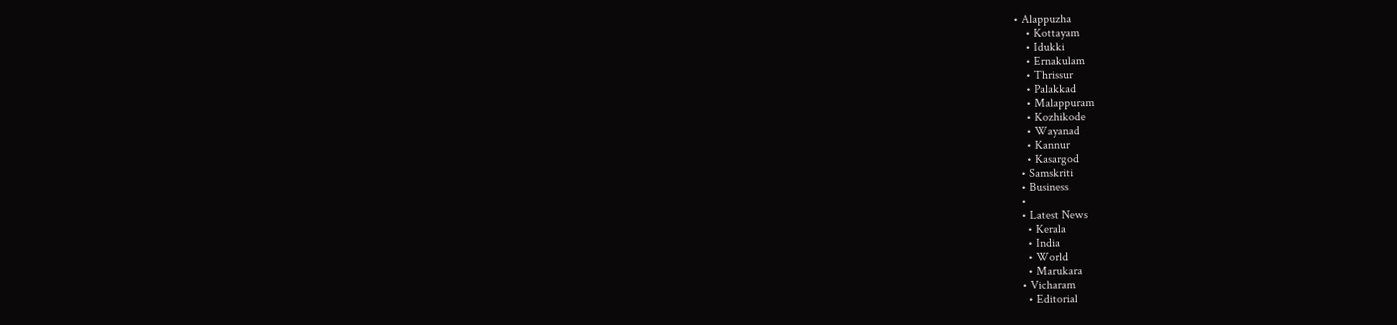• Alappuzha
    • Kottayam
    • Idukki
    • Ernakulam
    • Thrissur
    • Palakkad
    • Malappuram
    • Kozhikode
    • Wayanad
    • Kannur
    • Kasargod
  • Samskriti
  • Business
  •
  • Latest News
    • Kerala
    • India
    • World
    • Marukara
  • Vicharam
    • Editorial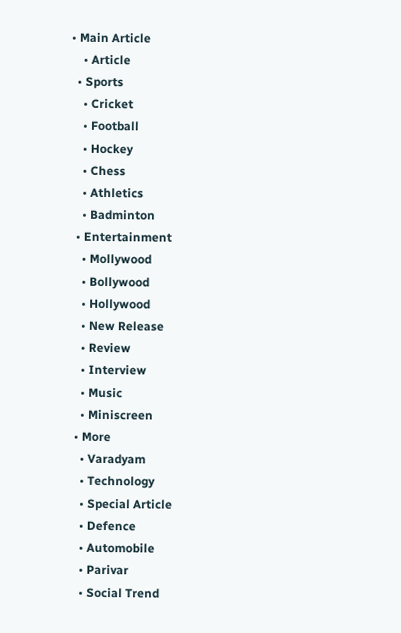• Main Article
    • Article
  • Sports
    • Cricket
    • Football
    • Hockey
    • Chess
    • Athletics
    • Badminton
  • Entertainment
    • Mollywood
    • Bollywood
    • Hollywood
    • New Release
    • Review
    • Interview
    • Music
    • Miniscreen
  • More
    • Varadyam
    • Technology
    • Special Article
    • Defence
    • Automobile
    • Parivar
    • Social Trend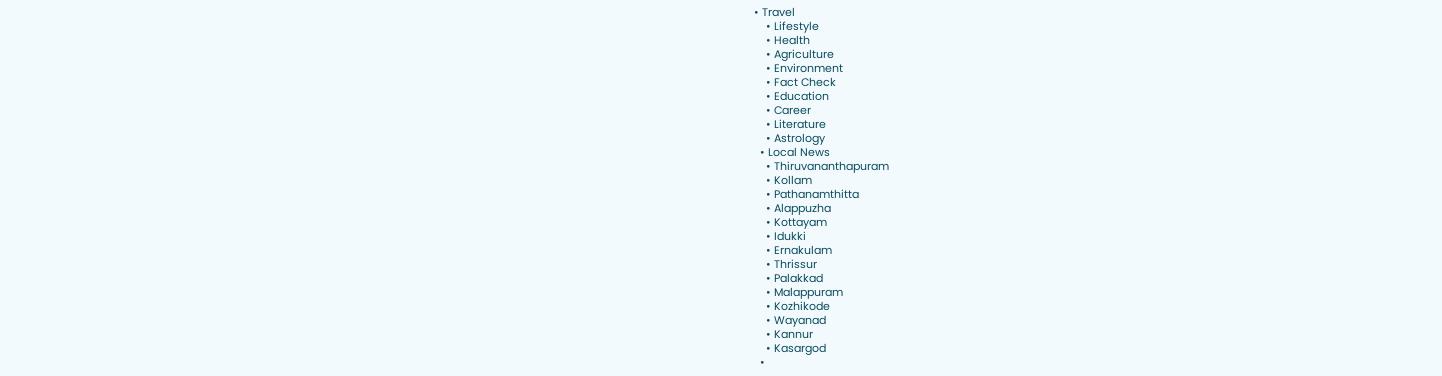• Travel
    • Lifestyle
    • Health
    • Agriculture
    • Environment
    • Fact Check
    • Education
    • Career
    • Literature
    • Astrology
  • Local News
    • Thiruvananthapuram
    • Kollam
    • Pathanamthitta
    • Alappuzha
    • Kottayam
    • Idukki
    • Ernakulam
    • Thrissur
    • Palakkad
    • Malappuram
    • Kozhikode
    • Wayanad
    • Kannur
    • Kasargod
  •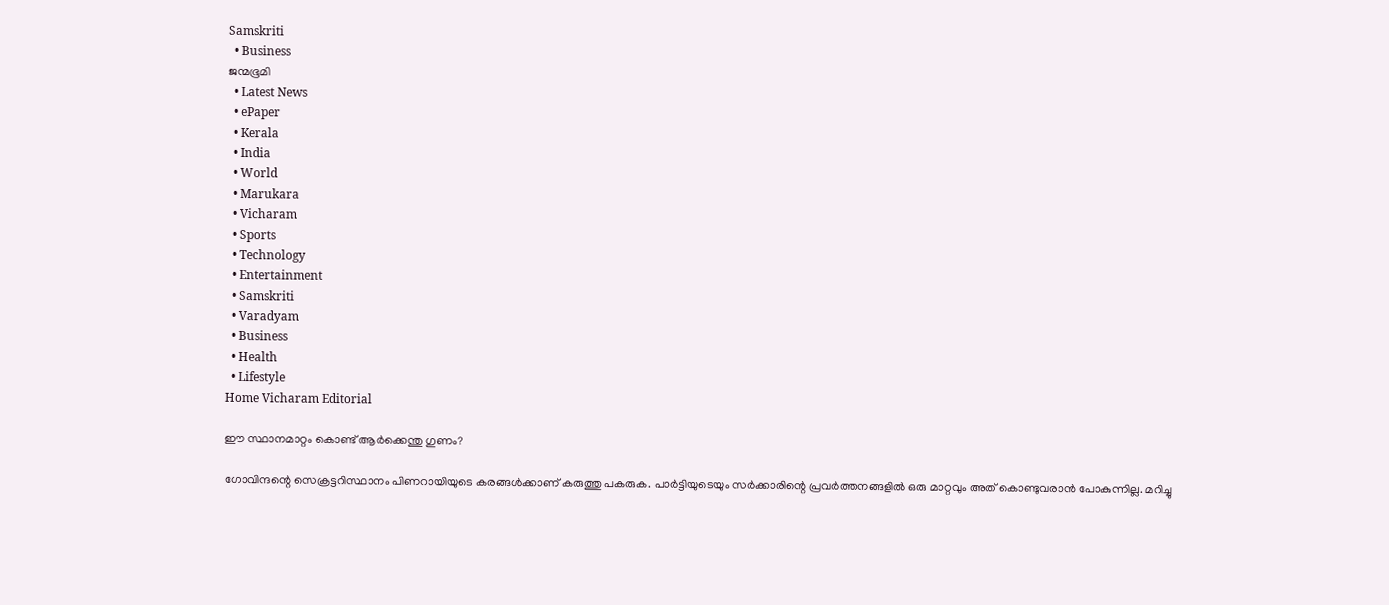Samskriti
  • Business
ജന്മഭൂമി
  • Latest News
  • ePaper
  • Kerala
  • India
  • World
  • Marukara
  • Vicharam
  • Sports
  • Technology
  • Entertainment
  • Samskriti
  • Varadyam
  • Business
  • Health
  • Lifestyle
Home Vicharam Editorial

ഈ സ്ഥാനമാറ്റം കൊണ്ട് ആര്‍ക്കെന്തു ഗുണം?

ഗോവിന്ദന്റെ സെക്രട്ടറിസ്ഥാനം പിണറായിയുടെ കരങ്ങള്‍ക്കാണ് കരുത്തു പകരുക. പാര്‍ട്ടിയുടെയും സര്‍ക്കാരിന്റെ പ്രവര്‍ത്തനങ്ങളില്‍ ഒരു മാറ്റവും അത് കൊണ്ടുവരാന്‍ പോകുന്നില്ല. മറിച്ചു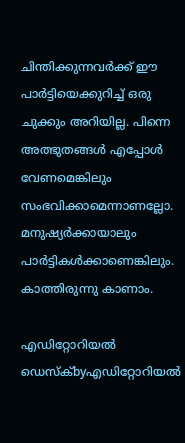ചിന്തിക്കുന്നവര്‍ക്ക് ഈ പാര്‍ട്ടിയെക്കുറിച്ച് ഒരു ചുക്കും അറിയില്ല. പിന്നെ അത്ഭുതങ്ങള്‍ എപ്പോള്‍ വേണമെങ്കിലും സംഭവിക്കാമെന്നാണല്ലോ. മനുഷ്യര്‍ക്കായാലും പാര്‍ട്ടികള്‍ക്കാണെങ്കിലും. കാത്തിരുന്നു കാണാം.

എഡിറ്റോറിയൽ ഡെസ്ക്byഎഡിറ്റോറിയൽ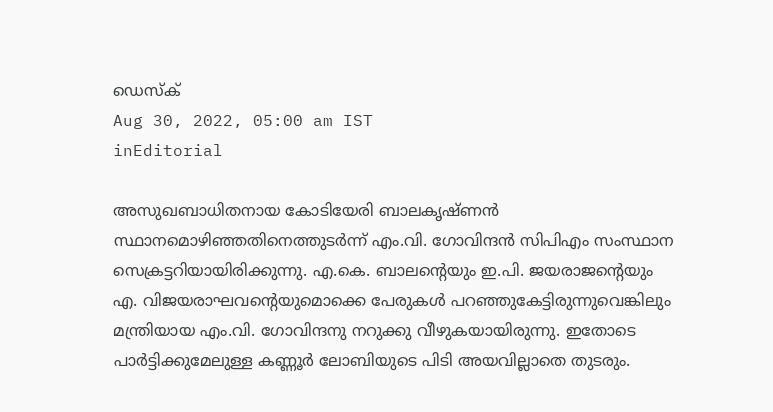ഡെസ്ക്
Aug 30, 2022, 05:00 am IST
inEditorial

അസുഖബാധിതനായ കോടിയേരി ബാലകൃഷ്ണന്‍ സ്ഥാനമൊഴിഞ്ഞതിനെത്തുടര്‍ന്ന് എം.വി. ഗോവിന്ദന്‍ സിപിഎം സംസ്ഥാന സെക്രട്ടറിയായിരിക്കുന്നു. എ.കെ. ബാലന്റെയും ഇ.പി. ജയരാജന്റെയും എ. വിജയരാഘവന്റെയുമൊക്കെ പേരുകള്‍ പറഞ്ഞുകേട്ടിരുന്നുവെങ്കിലും മന്ത്രിയായ എം.വി. ഗോവിന്ദനു നറുക്കു വീഴുകയായിരുന്നു. ഇതോടെ പാര്‍ട്ടിക്കുമേലുള്ള കണ്ണൂര്‍ ലോബിയുടെ പിടി അയവില്ലാതെ തുടരും.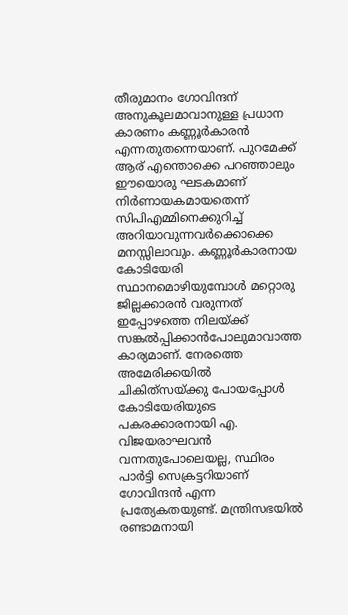തീരുമാനം ഗോവിന്ദന് അനുകൂലമാവാനുള്ള പ്രധാന കാരണം കണ്ണൂര്‍കാരന്‍ എന്നതുതന്നെയാണ്. പുറമേക്ക് ആര് എന്തൊക്കെ പറഞ്ഞാലും ഈയൊരു ഘടകമാണ് നിര്‍ണായകമായതെന്ന് സിപിഎമ്മിനെക്കുറിച്ച് അറിയാവുന്നവര്‍ക്കൊക്കെ മനസ്സിലാവും. കണ്ണൂര്‍കാരനായ കോടിയേരി സ്ഥാനമൊഴിയുമ്പോള്‍ മറ്റൊരു ജില്ലക്കാരന്‍ വരുന്നത് ഇപ്പോഴത്തെ നിലയ്‌ക്ക് സങ്കല്‍പ്പിക്കാന്‍പോലുമാവാത്ത കാര്യമാണ്. നേരത്തെ അമേരിക്കയില്‍ ചികിത്‌സയ്‌ക്കു പോയപ്പോള്‍ കോടിയേരിയുടെ പകരക്കാരനായി എ. വിജയരാഘവന്‍ വന്നതുപോലെയല്ല, സ്ഥിരം പാര്‍ട്ടി സെക്രട്ടറിയാണ് ഗോവിന്ദന്‍ എന്ന പ്രത്യേകതയുണ്ട്. മന്ത്രിസഭയില്‍ രണ്ടാമനായി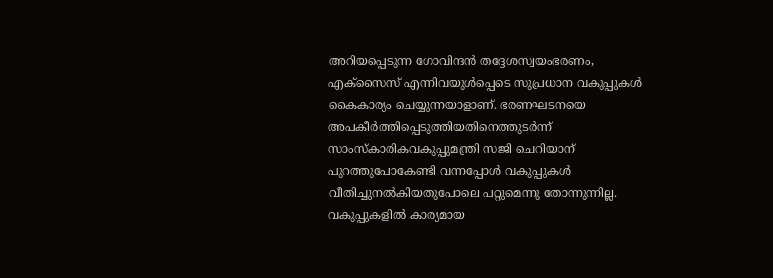അറിയപ്പെടുന്ന ഗോവിന്ദന്‍ തദ്ദേശസ്വയംഭരണം, എക്‌സൈസ് എന്നിവയുള്‍പ്പെടെ സുപ്രധാന വകുപ്പുകള്‍ കൈകാര്യം ചെയ്യുന്നയാളാണ്. ഭരണഘടനയെ അപകീര്‍ത്തിപ്പെടുത്തിയതിനെത്തുടര്‍ന്ന് സാംസ്‌കാരികവകുപ്പുമന്ത്രി സജി ചെറിയാന് പുറത്തുപോകേണ്ടി വന്നപ്പോള്‍ വകുപ്പുകള്‍ വീതിച്ചുനല്‍കിയതുപോലെ പറ്റുമെന്നു തോന്നുന്നില്ല. വകുപ്പുകളില്‍ കാര്യമായ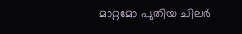മാറ്റമോ പുതിയ ചിലര്‍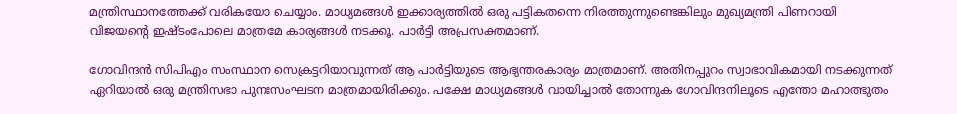മന്ത്രിസ്ഥാനത്തേക്ക് വരികയോ ചെയ്യാം. മാധ്യമങ്ങള്‍ ഇക്കാര്യത്തില്‍ ഒരു പട്ടികതന്നെ നിരത്തുന്നുണ്ടെങ്കിലും മുഖ്യമന്ത്രി പിണറായി വിജയന്റെ ഇഷ്ടംപോലെ മാത്രമേ കാര്യങ്ങള്‍ നടക്കൂ. പാര്‍ട്ടി അപ്രസക്തമാണ്.

ഗോവിന്ദന്‍ സിപിഎം സംസ്ഥാന സെക്രട്ടറിയാവുന്നത് ആ പാര്‍ട്ടിയുടെ ആഭ്യന്തരകാര്യം മാത്രമാണ്. അതിനപ്പുറം സ്വാഭാവികമായി നടക്കുന്നത് ഏറിയാല്‍ ഒരു മന്ത്രിസഭാ പുനഃസംഘടന മാത്രമായിരിക്കും. പക്ഷേ മാധ്യമങ്ങള്‍ വായിച്ചാല്‍ തോന്നുക ഗോവിന്ദനിലൂടെ എന്തോ മഹാത്ഭുതം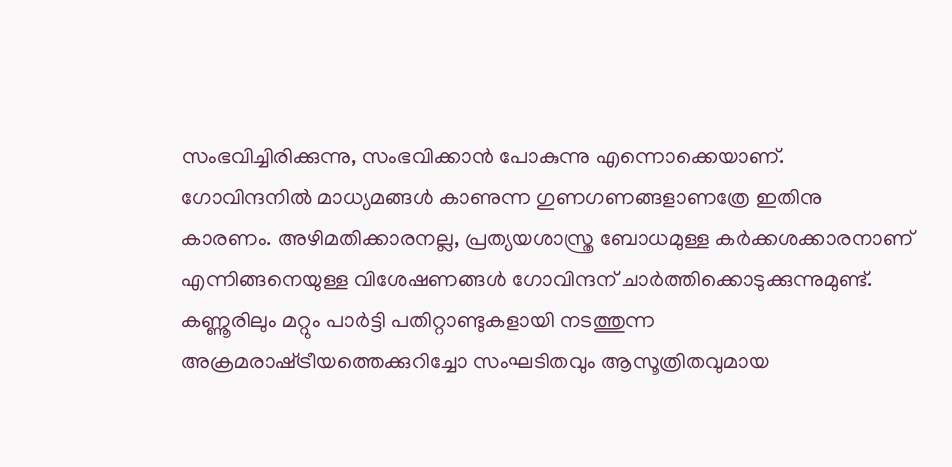സംഭവിച്ചിരിക്കുന്നു, സംഭവിക്കാന്‍ പോകുന്നു എന്നൊക്കെയാണ്. ഗോവിന്ദനില്‍ മാധ്യമങ്ങള്‍ കാണുന്ന ഗുണഗണങ്ങളാണത്രേ ഇതിനു കാരണം. അഴിമതിക്കാരനല്ല, പ്രത്യയശാസ്ത്ര ബോധമുള്ള കര്‍ക്കശക്കാരനാണ് എന്നിങ്ങനെയുള്ള വിശേഷണങ്ങള്‍ ഗോവിന്ദന് ചാര്‍ത്തിക്കൊടുക്കുന്നുമുണ്ട്. കണ്ണൂരിലും മറ്റും പാര്‍ട്ടി പതിറ്റാണ്ടുകളായി നടത്തുന്ന അക്രമരാഷ്‌ട്രീയത്തെക്കുറിച്ചോ സംഘടിതവും ആസൂത്രിതവുമായ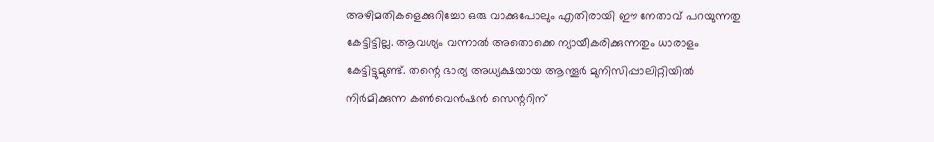അഴിമതികളെക്കുറിച്ചോ ഒരു വാക്കുപോലും എതിരായി ഈ നേതാവ് പറയുന്നതു കേട്ടിട്ടില്ല. ആവശ്യം വന്നാല്‍ അതൊക്കെ ന്യായീകരിക്കുന്നതും ധാരാളം കേട്ടിട്ടുമുണ്ട്. തന്റെ ഭാര്യ അധ്യക്ഷയായ ആന്തൂര്‍ മുനിസിപ്പാലിറ്റിയില്‍ നിര്‍മിക്കുന്ന കണ്‍വെന്‍ഷന്‍ സെന്ററിന്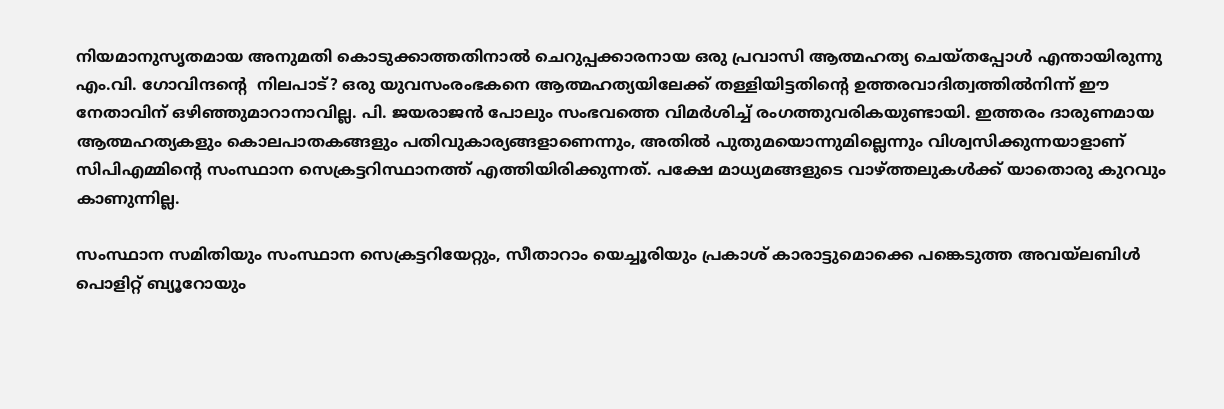നിയമാനുസൃതമായ അനുമതി കൊടുക്കാത്തതിനാല്‍ ചെറുപ്പക്കാരനായ ഒരു പ്രവാസി ആത്മഹത്യ ചെയ്തപ്പോള്‍ എന്തായിരുന്നു എം.വി. ഗോവിന്ദന്റെ  നിലപാട്? ഒരു യുവസംരംഭകനെ ആത്മഹത്യയിലേക്ക് തള്ളിയിട്ടതിന്റെ ഉത്തരവാദിത്വത്തില്‍നിന്ന് ഈ നേതാവിന് ഒഴിഞ്ഞുമാറാനാവില്ല. പി. ജയരാജന്‍ പോലും സംഭവത്തെ വിമര്‍ശിച്ച് രംഗത്തുവരികയുണ്ടായി. ഇത്തരം ദാരുണമായ ആത്മഹത്യകളും കൊലപാതകങ്ങളും പതിവുകാര്യങ്ങളാണെന്നും, അതില്‍ പുതുമയൊന്നുമില്ലെന്നും വിശ്വസിക്കുന്നയാളാണ് സിപിഎമ്മിന്റെ സംസ്ഥാന സെക്രട്ടറിസ്ഥാനത്ത് എത്തിയിരിക്കുന്നത്. പക്ഷേ മാധ്യമങ്ങളുടെ വാഴ്‌ത്തലുകള്‍ക്ക് യാതൊരു കുറവും കാണുന്നില്ല.

സംസ്ഥാന സമിതിയും സംസ്ഥാന സെക്രട്ടറിയേറ്റും, സീതാറാം യെച്ചൂരിയും പ്രകാശ് കാരാട്ടുമൊക്കെ പങ്കെടുത്ത അവയ്‌ലബിള്‍ പൊളിറ്റ് ബ്യൂറോയും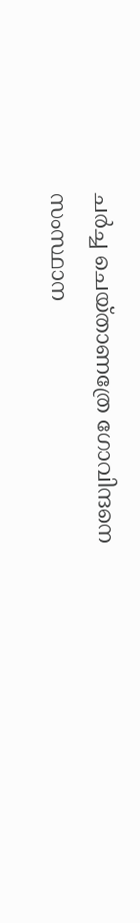ചര്‍ച്ച ചെയ്താണത്രേ ഗോവിന്ദനെ സംസ്ഥാന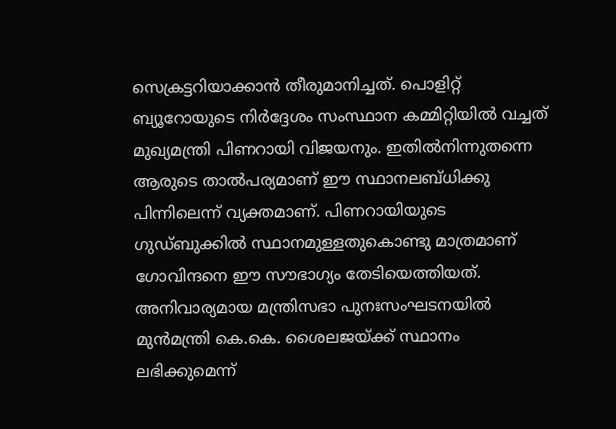സെക്രട്ടറിയാക്കാന്‍ തീരുമാനിച്ചത്. പൊളിറ്റ് ബ്യൂറോയുടെ നിര്‍ദ്ദേശം സംസ്ഥാന കമ്മിറ്റിയില്‍ വച്ചത് മുഖ്യമന്ത്രി പിണറായി വിജയനും. ഇതില്‍നിന്നുതന്നെ ആരുടെ താല്‍പര്യമാണ് ഈ സ്ഥാനലബ്ധിക്കു പിന്നിലെന്ന് വ്യക്തമാണ്. പിണറായിയുടെ ഗുഡ്ബുക്കില്‍ സ്ഥാനമുള്ളതുകൊണ്ടു മാത്രമാണ് ഗോവിന്ദനെ ഈ സൗഭാഗ്യം തേടിയെത്തിയത്. അനിവാര്യമായ മന്ത്രിസഭാ പുനഃസംഘടനയില്‍ മുന്‍മന്ത്രി കെ.കെ. ശൈലജയ്‌ക്ക് സ്ഥാനം ലഭിക്കുമെന്ന്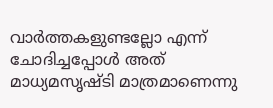വാര്‍ത്തകളുണ്ടല്ലോ എന്ന് ചോദിച്ചപ്പോള്‍ അത് മാധ്യമസൃഷ്ടി മാത്രമാണെന്നു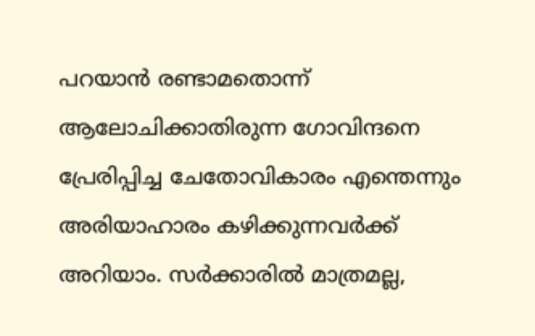പറയാന്‍ രണ്ടാമതൊന്ന് ആലോചിക്കാതിരുന്ന ഗോവിന്ദനെ പ്രേരിപ്പിച്ച ചേതോവികാരം എന്തെന്നും അരിയാഹാരം കഴിക്കുന്നവര്‍ക്ക് അറിയാം. സര്‍ക്കാരില്‍ മാത്രമല്ല,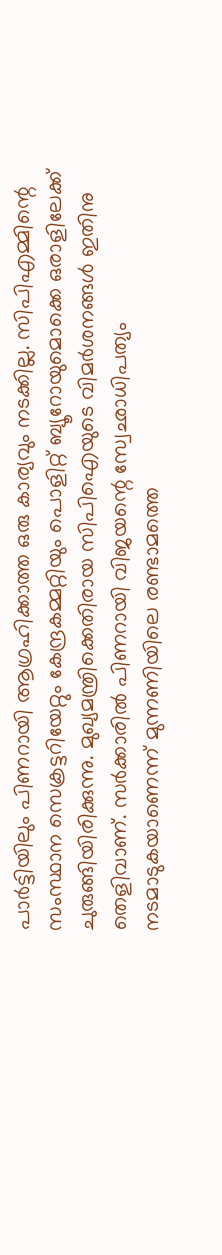പാര്‍ട്ടിയിലും പിണറായി ആഗ്രഹിക്കാത്ത ഒരു കാര്യവും നടക്കില്ല. സിപിഎമ്മിന്റെ സംസ്ഥാന സെക്രട്ടറിയേറ്റും കേന്ദ്രകമ്മറ്റിയും പൊളിറ്റ് ബ്യൂറോയുമൊക്കെ ഒരാളിലേക്ക് ചുരുങ്ങിയിരിക്കുന്നു. മുഖ്യമന്ത്രിക്കെതിരായ സിപിഐയുടെ വിമര്‍ശനങ്ങള്‍ ഇതിനു തെളിവാണ്. സര്‍ക്കാരില്‍ പിണറായി വിജയന്റെ സ്വേഛാധിപത്യം നടമാടുകയാണെന്ന് മുന്നണിയിലെ രണ്ടാമത്തെ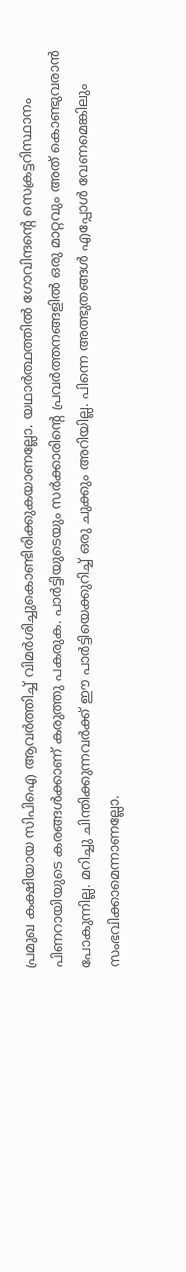പ്രമുഖ കക്ഷിയായ സിപിഐ ആവര്‍ത്തിച്ച് വിമര്‍ശിച്ചുകൊണ്ടിരിക്കുകയാണല്ലോ. യഥാര്‍ത്ഥത്തില്‍ ഗോവിന്ദന്റെ സെക്രട്ടറിസ്ഥാനം പിണറായിയുടെ കരങ്ങള്‍ക്കാണ് കരുത്തു പകരുക. പാര്‍ട്ടിയുടെയും സര്‍ക്കാരിന്റെ പ്രവര്‍ത്തനങ്ങളില്‍ ഒരു മാറ്റവും അത് കൊണ്ടുവരാന്‍ പോകുന്നില്ല. മറിച്ചു ചിന്തിക്കുന്നവര്‍ക്ക് ഈ പാര്‍ട്ടിയെക്കുറിച്ച് ഒരു ചുക്കും അറിയില്ല. പിന്നെ അത്ഭുതങ്ങള്‍ എപ്പോള്‍ വേണമെങ്കിലും സംഭവിക്കാമെന്നാണല്ലോ.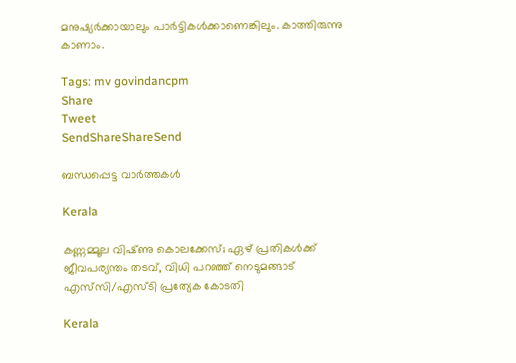മനുഷ്യര്‍ക്കായാലും പാര്‍ട്ടികള്‍ക്കാണെങ്കിലും. കാത്തിരുന്നു കാണാം.

Tags: mv govindancpm
Share
Tweet
SendShareShareSend

ബന്ധപ്പെട്ട വാര്‍ത്തകള്‍

Kerala

കണ്ണമ്മൂല വിഷ്‌ണു കൊലക്കേസ്; ഏഴ് പ്രതികൾക്ക് ജീവപര്യന്തം തടവ്, വിധി പറഞ്ഞ് നെടുമങ്ങാട് എസ്‌സി/എസ്‌ടി പ്രത്യേക കോടതി

Kerala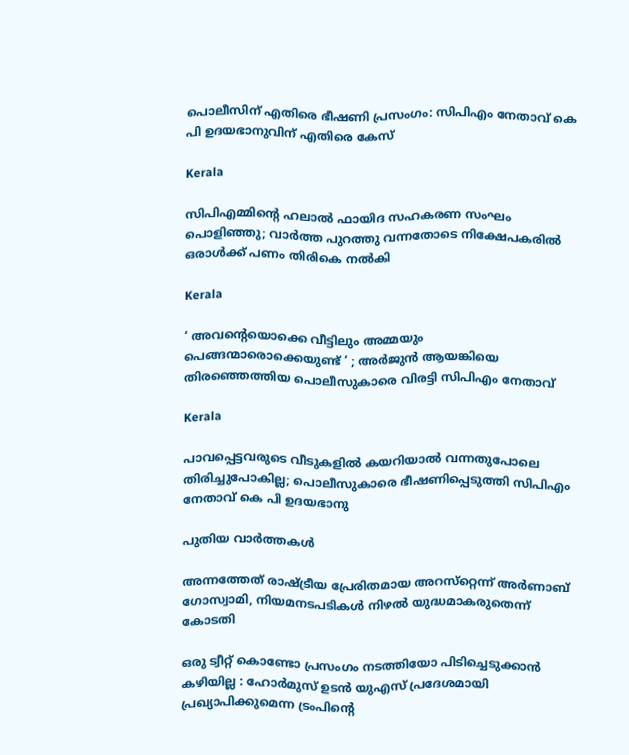പൊലീസിന് എതിരെ ഭീഷണി പ്രസംഗം: സിപിഎം നേതാവ് കെ പി ഉദയഭാനുവിന് എതിരെ കേസ്

Kerala

സിപിഎമ്മിന്റെ ഹലാല്‍ ഫായിദ സഹകരണ സംഘം പൊളിഞ്ഞു; വാർത്ത പുറത്തു വന്നതോടെ നിക്ഷേപകരിൽ ഒരാൾക്ക് പണം തിരികെ നൽകി

Kerala

‘ അവന്റെയൊക്കെ വീട്ടിലും അമ്മയും പെങ്ങന്മാരൊക്കെയുണ്ട് ‘ ; അർജുൻ ആയങ്കിയെ തിരഞ്ഞെത്തിയ പൊലീസുകാരെ വിരട്ടി സിപിഎം നേതാവ്

Kerala

പാവപ്പെട്ടവരുടെ വീടുകളില്‍ കയറിയാല്‍ വന്നതുപോലെ തിരിച്ചുപോകില്ല; പൊലീസുകാരെ ഭീഷണിപ്പെടുത്തി സിപിഎം നേതാവ് കെ പി ഉദയഭാനു

പുതിയ വാര്‍ത്തകള്‍

അന്നത്തേത് രാഷ്‌ട്രീയ പ്രേരിതമായ അറസ്‌റ്റെന്ന് അര്‍ണാബ് ഗോസ്വാമി, നിയമനടപടികള്‍ നിഴല്‍ യുദ്ധമാകരുതെന്ന് കോടതി

ഒരു ട്വീറ്റ് കൊണ്ടോ പ്രസംഗം നടത്തിയോ പിടിച്ചെടുക്കാൻ കഴിയില്ല : ഹോർമുസ് ഉടൻ യുഎസ് പ്രദേശമായി പ്രഖ്യാപിക്കുമെന്ന ട്രംപിന്റെ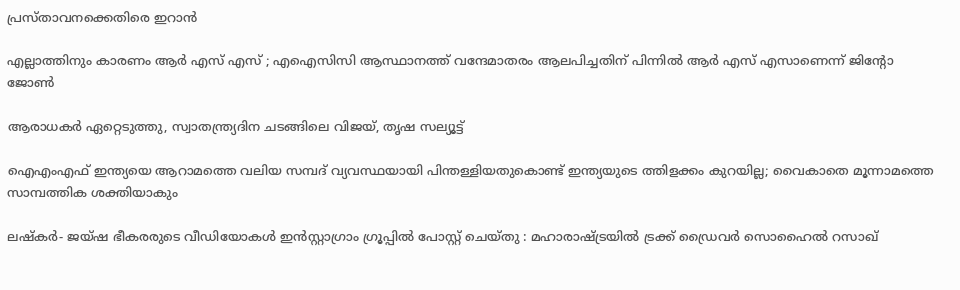പ്രസ്താവനക്കെതിരെ ഇറാൻ

എല്ലാത്തിനും കാരണം ആർ എസ് എസ് ; എഐസിസി ആസ്ഥാനത്ത് വന്ദേമാതരം ആലപിച്ചതിന് പിന്നിൽ ആർ എസ് എസാണെന്ന് ജിന്റോ ജോൺ

ആരാധകര്‍ ഏറ്റെടുത്തു, സ്വാതന്ത്ര്യദിന ചടങ്ങിലെ വിജയ്, തൃഷ സല്യൂട്ട്

ഐഎംഎഫ് ഇന്ത്യയെ ആറാമത്തെ വലിയ സമ്പദ് വ്യവസ്ഥയായി പിന്തള്ളിയതുകൊണ്ട് ഇന്ത്യയുടെ ത്തിളക്കം കുറയില്ല; വൈകാതെ മൂന്നാമത്തെ സാമ്പത്തിക ശക്തിയാകും

ലഷ്കർ- ജയ്ഷ ഭീകരരുടെ വീഡിയോകൾ ഇൻസ്റ്റാഗ്രാം ഗ്രൂപ്പിൽ പോസ്റ്റ് ചെയ്തു : മഹാരാഷ്‌ട്രയിൽ ട്രക്ക് ഡ്രൈവർ സൊഹൈൽ റസാഖ്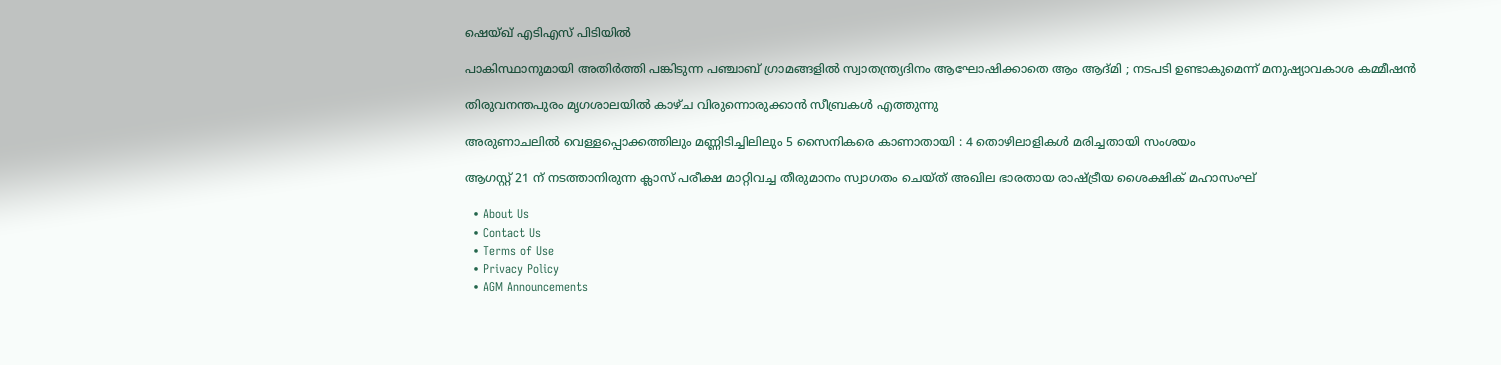ഷെയ്ഖ് എടിഎസ് പിടിയിൽ

പാകിസ്ഥാനുമായി അതിർത്തി പങ്കിടുന്ന പഞ്ചാബ് ഗ്രാമങ്ങളിൽ സ്വാതന്ത്ര്യദിനം ആഘോഷിക്കാതെ ആം ആദ്മി ; നടപടി ഉണ്ടാകുമെന്ന് മനുഷ്യാവകാശ കമ്മീഷൻ

തിരുവനന്തപുരം മൃഗശാലയില്‍ കാഴ്ച വിരുന്നൊരുക്കാന്‍ സീബ്രകള്‍ എത്തുന്നു

അരുണാചലിൽ വെള്ളപ്പൊക്കത്തിലും മണ്ണിടിച്ചിലിലും 5 സൈനികരെ കാണാതായി : 4 തൊഴിലാളികൾ മരിച്ചതായി സംശയം

ആഗസ്റ്റ് 21 ന് നടത്താനിരുന്ന ക്ലാസ് പരീക്ഷ മാറ്റിവച്ച തീരുമാനം സ്വാഗതം ചെയ്ത് അഖില ഭാരതായ രാഷ്‌ട്രീയ ശൈക്ഷിക് മഹാസംഘ്

  • About Us
  • Contact Us
  • Terms of Use
  • Privacy Policy
  • AGM Announcements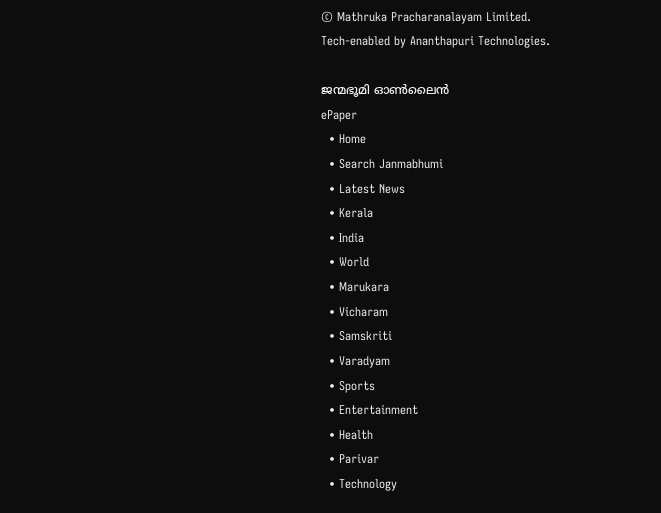© Mathruka Pracharanalayam Limited.
Tech-enabled by Ananthapuri Technologies.

ജന്മഭൂമി ഓണ്‍ലൈന്‍
ePaper
  • Home
  • Search Janmabhumi
  • Latest News
  • Kerala
  • India
  • World
  • Marukara
  • Vicharam
  • Samskriti
  • Varadyam
  • Sports
  • Entertainment
  • Health
  • Parivar
  • Technology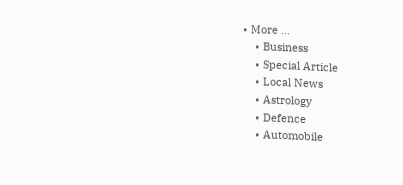• More …
    • Business
    • Special Article
    • Local News
    • Astrology
    • Defence
    • Automobile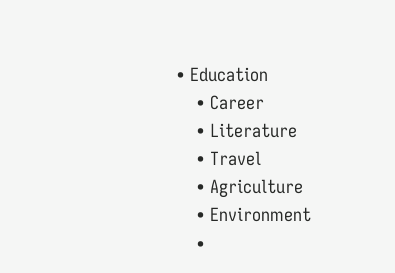• Education
    • Career
    • Literature
    • Travel
    • Agriculture
    • Environment
    •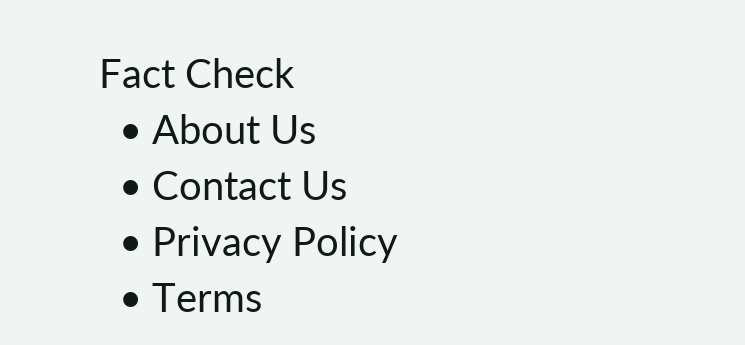Fact Check
  • About Us
  • Contact Us
  • Privacy Policy
  • Terms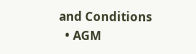and Conditions
  • AGM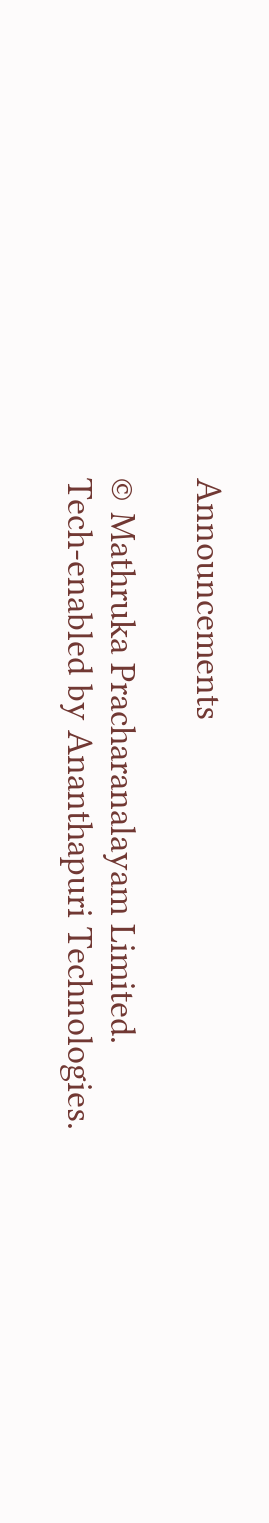Announcements

© Mathruka Pracharanalayam Limited.
Tech-enabled by Ananthapuri Technologies.